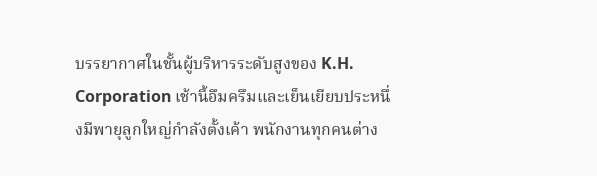บรรยากาศในชั้นผู้บริหารระดับสูงของ K.H. Corporation เช้านี้อึมครึมและเย็นเยียบประหนึ่งมีพายุลูกใหญ่กำลังตั้งเค้า พนักงานทุกคนต่าง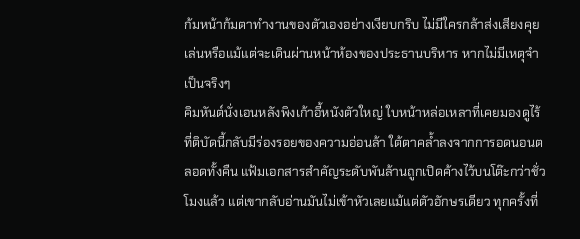ก้มหน้าก้มตาทำงานของตัวเองอย่างเงียบกริบ ไม่มีใครกล้าส่งเสียงคุยเล่นหรือแม้แต่จะเดินผ่านหน้าห้องของประธานบริหาร หากไม่มีเหตุจำเป็นจริงๆ
คิมหันต์นั่งเอนหลังพิงเก้าอี้หนังตัวใหญ่ ใบหน้าหล่อเหลาที่เคยมองดูไร้ที่ติบัดนี้กลับมีร่องรอยของความอ่อนล้า ใต้ตาคล้ำลงจากการอดนอนตลอดทั้งคืน แฟ้มเอกสารสำคัญระดับพันล้านถูกเปิดค้างไว้บนโต๊ะกว่าชั่วโมงแล้ว แต่เขากลับอ่านมันไม่เข้าหัวเลยแม้แต่ตัวอักษรเดียว ทุกครั้งที่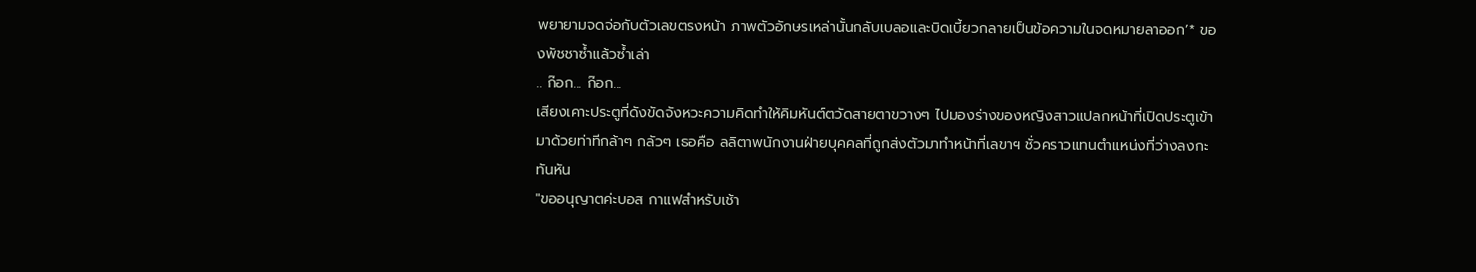พยายามจดจ่อกับตัวเลขตรงหน้า ภาพตัวอักษรเหล่านั้นกลับเบลอและบิดเบี้ยวกลายเป็นข้อความในจดหมายลาออก’* ของพัชชาซ้ำแล้วซ้ำเล่า
.. ก๊อก... ก๊อก...
เสียงเคาะประตูที่ดังขัดจังหวะความคิดทำให้คิมหันต์ตวัดสายตาขวางๆ ไปมองร่างของหญิงสาวแปลกหน้าที่เปิดประตูเข้ามาด้วยท่าทีกล้าๆ กลัวๆ เธอคือ ลลิตาพนักงานฝ่ายบุคคลที่ถูกส่งตัวมาทำหน้าที่เลขาฯ ชั่วคราวแทนตำแหน่งที่ว่างลงกะทันหัน
"ขออนุญาตค่ะบอส กาแฟสำหรับเช้า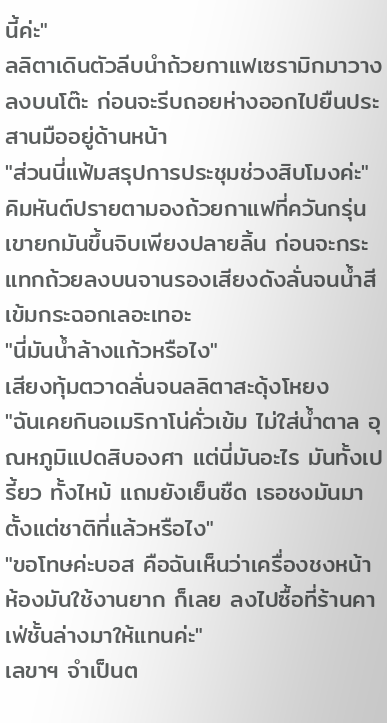นี้ค่ะ"
ลลิตาเดินตัวลีบนำถ้วยกาแฟเซรามิกมาวางลงบนโต๊ะ ก่อนจะรีบถอยห่างออกไปยืนประสานมืออยู่ด้านหน้า
"ส่วนนี่แฟ้มสรุปการประชุมช่วงสิบโมงค่ะ"
คิมหันต์ปรายตามองถ้วยกาแฟที่ควันกรุ่น เขายกมันขึ้นจิบเพียงปลายลิ้น ก่อนจะกระแทกถ้วยลงบนจานรองเสียงดังลั่นจนน้ำสีเข้มกระฉอกเลอะเทอะ
"นี่มันน้ำล้างแก้วหรือไง"
เสียงทุ้มตวาดลั่นจนลลิตาสะดุ้งโหยง
"ฉันเคยกินอเมริกาโน่คั่วเข้ม ไม่ใส่น้ำตาล อุณหภูมิแปดสิบองศา แต่นี่มันอะไร มันทั้งเปรี้ยว ทั้งไหม้ แถมยังเย็นชืด เธอชงมันมาตั้งแต่ชาติที่แล้วหรือไง"
"ขอโทษค่ะบอส คือฉันเห็นว่าเครื่องชงหน้าห้องมันใช้งานยาก ก็เลย ลงไปซื้อที่ร้านคาเฟ่ชั้นล่างมาให้แทนค่ะ"
เลขาฯ จำเป็นต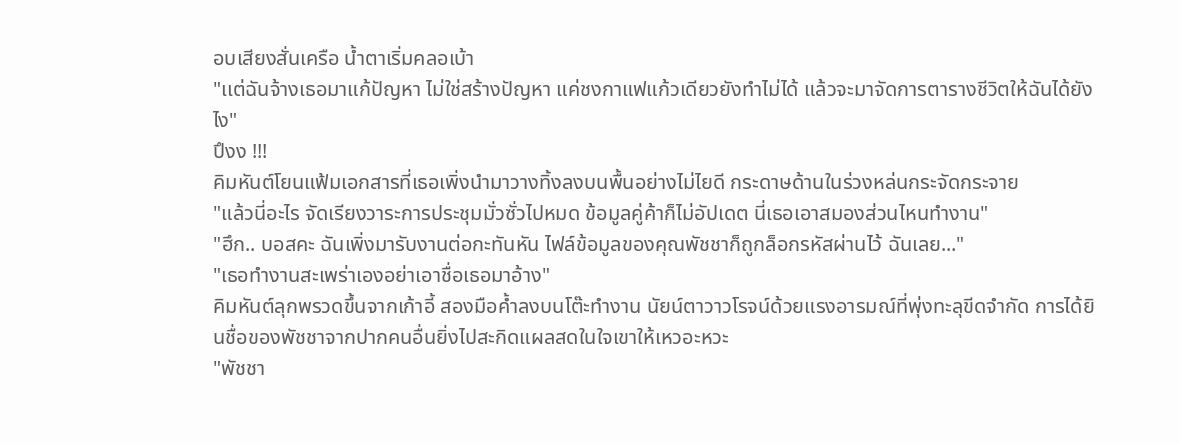อบเสียงสั่นเครือ น้ำตาเริ่มคลอเบ้า
"เเต่ฉันจ้างเธอมาแก้ปัญหา ไม่ใช่สร้างปัญหา แค่ชงกาแฟแก้วเดียวยังทำไม่ได้ แล้วจะมาจัดการตารางชีวิตให้ฉันได้ยังไง"
ปึงง !!!
คิมหันต์โยนแฟ้มเอกสารที่เธอเพิ่งนำมาวางทิ้งลงบนพื้นอย่างไม่ไยดี กระดาษด้านในร่วงหล่นกระจัดกระจาย
"แล้วนี่อะไร จัดเรียงวาระการประชุมมั่วซั่วไปหมด ข้อมูลคู่ค้าก็ไม่อัปเดต นี่เธอเอาสมองส่วนไหนทำงาน"
"ฮึก.. บอสคะ ฉันเพิ่งมารับงานต่อกะทันหัน ไฟล์ข้อมูลของคุณพัชชาก็ถูกล็อกรหัสผ่านไว้ ฉันเลย..."
"เธอทำงานสะเพร่าเองอย่าเอาชื่อเธอมาอ้าง"
คิมหันต์ลุกพรวดขึ้นจากเก้าอี้ สองมือค้ำลงบนโต๊ะทำงาน นัยน์ตาวาวโรจน์ด้วยแรงอารมณ์ที่พุ่งทะลุขีดจำกัด การได้ยินชื่อของพัชชาจากปากคนอื่นยิ่งไปสะกิดแผลสดในใจเขาให้เหวอะหวะ
"พัชชา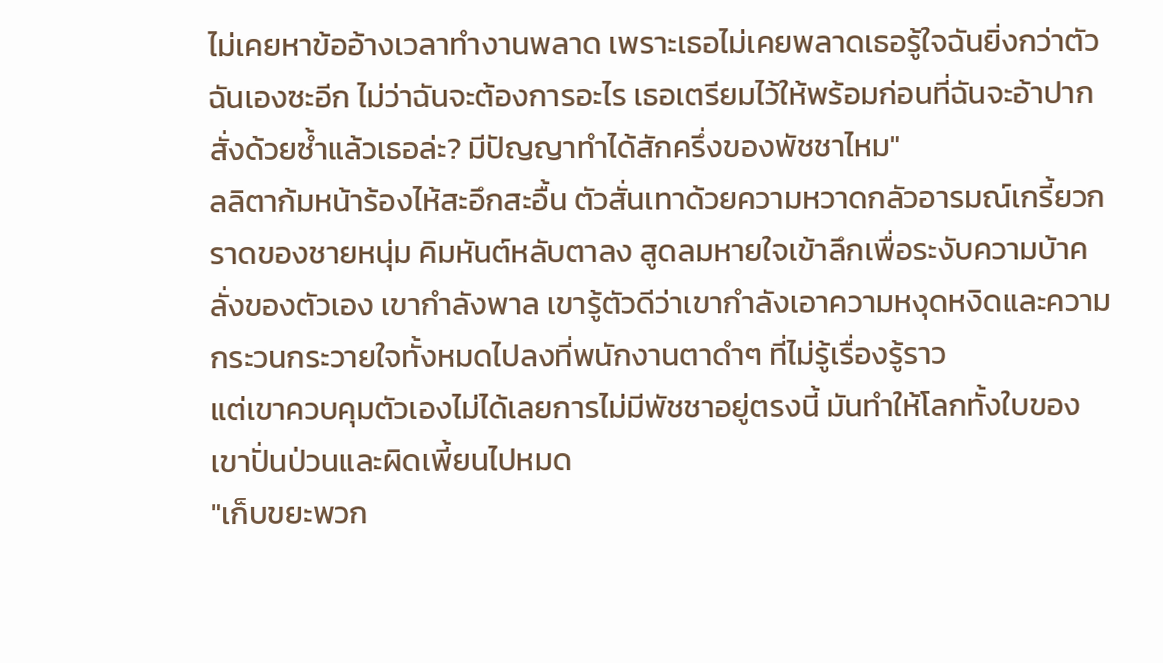ไม่เคยหาข้ออ้างเวลาทำงานพลาด เพราะเธอไม่เคยพลาดเธอรู้ใจฉันยิ่งกว่าตัวฉันเองซะอีก ไม่ว่าฉันจะต้องการอะไร เธอเตรียมไว้ให้พร้อมก่อนที่ฉันจะอ้าปากสั่งด้วยซ้ำแล้วเธอล่ะ? มีปัญญาทำได้สักครึ่งของพัชชาไหม"
ลลิตาก้มหน้าร้องไห้สะอึกสะอื้น ตัวสั่นเทาด้วยความหวาดกลัวอารมณ์เกรี้ยวกราดของชายหนุ่ม คิมหันต์หลับตาลง สูดลมหายใจเข้าลึกเพื่อระงับความบ้าคลั่งของตัวเอง เขากำลังพาล เขารู้ตัวดีว่าเขากำลังเอาความหงุดหงิดและความกระวนกระวายใจทั้งหมดไปลงที่พนักงานตาดำๆ ที่ไม่รู้เรื่องรู้ราว
แต่เขาควบคุมตัวเองไม่ได้เลยการไม่มีพัชชาอยู่ตรงนี้ มันทำให้โลกทั้งใบของเขาปั่นป่วนและผิดเพี้ยนไปหมด
"เก็บขยะพวก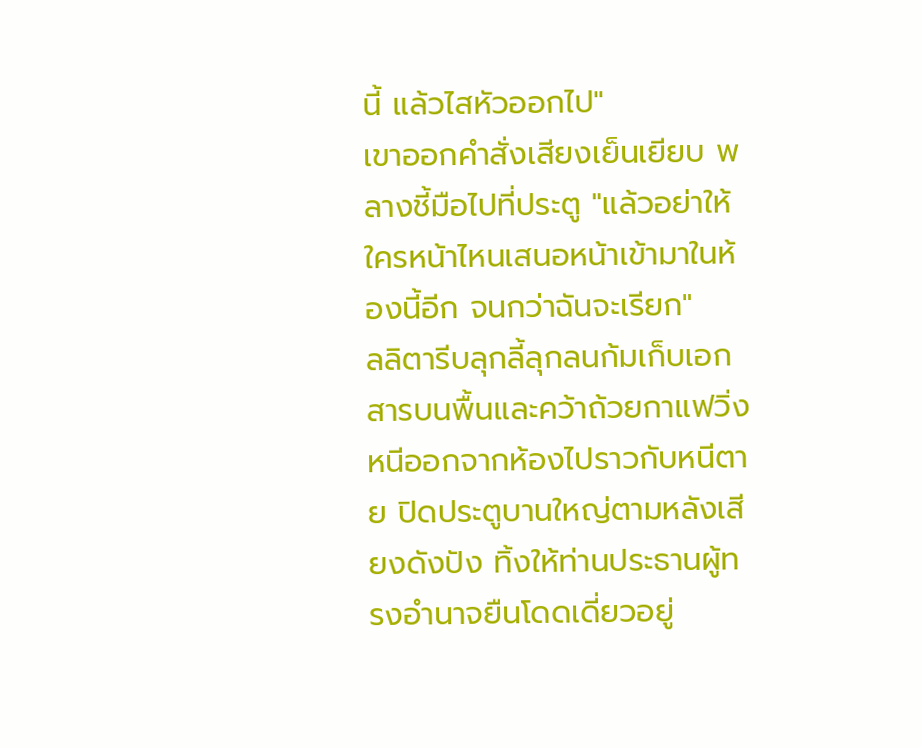นี้ แล้วไสหัวออกไป"
เขาออกคำสั่งเสียงเย็นเยียบ พลางชี้มือไปที่ประตู "แล้วอย่าให้ใครหน้าไหนเสนอหน้าเข้ามาในห้องนี้อีก จนกว่าฉันจะเรียก"
ลลิตารีบลุกลี้ลุกลนก้มเก็บเอกสารบนพื้นและคว้าถ้วยกาแฟวิ่งหนีออกจากห้องไปราวกับหนีตาย ปิดประตูบานใหญ่ตามหลังเสียงดังปัง ทิ้งให้ท่านประธานผู้ทรงอำนาจยืนโดดเดี่ยวอยู่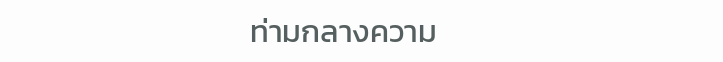ท่ามกลางความ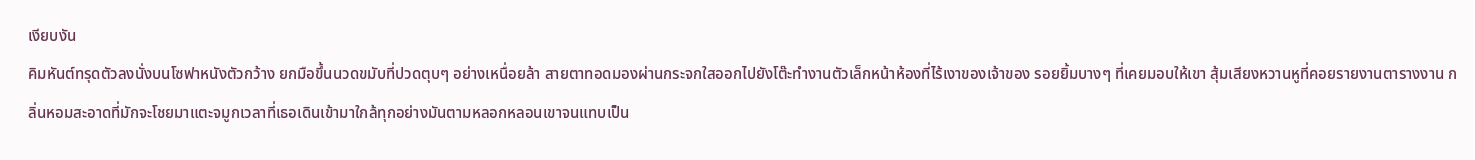เงียบงัน
คิมหันต์ทรุดตัวลงนั่งบนโซฟาหนังตัวกว้าง ยกมือขึ้นนวดขมับที่ปวดตุบๆ อย่างเหนื่อยล้า สายตาทอดมองผ่านกระจกใสออกไปยังโต๊ะทำงานตัวเล็กหน้าห้องที่ไร้เงาของเจ้าของ รอยยิ้มบางๆ ที่เคยมอบให้เขา สุ้มเสียงหวานหูที่คอยรายงานตารางงาน กลิ่นหอมสะอาดที่มักจะโชยมาแตะจมูกเวลาที่เธอเดินเข้ามาใกล้ทุกอย่างมันตามหลอกหลอนเขาจนแทบเป็น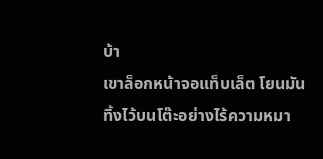บ้า
เขาล็อกหน้าจอแท็บเล็ต โยนมันทิ้งไว้บนโต๊ะอย่างไร้ความหมา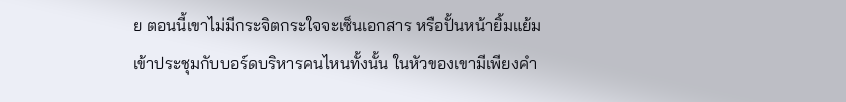ย ตอนนี้เขาไม่มีกระจิตกระใจจะเซ็นเอกสาร หรือปั้นหน้ายิ้มแย้มเข้าประชุมกับบอร์ดบริหารคนไหนทั้งนั้น ในหัวของเขามีเพียงคำ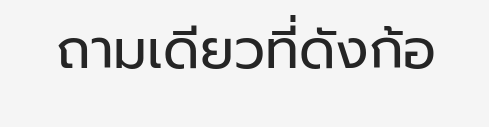ถามเดียวที่ดังก้อ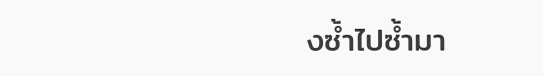งซ้ำไปซ้ำมา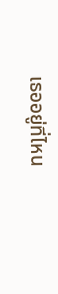เธออยู่ที่ไหน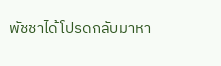พัชชาได้โปรดกลับมาหา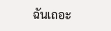ฉันเถอะ